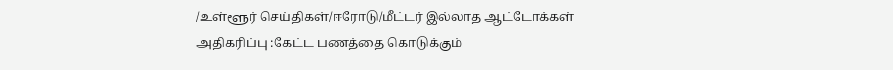/உள்ளூர் செய்திகள்/ஈரோடு/மீட்டர் இல்லாத ஆட்டோக்கள் அதிகரிப்பு :கேட்ட பணத்தை கொடுக்கும்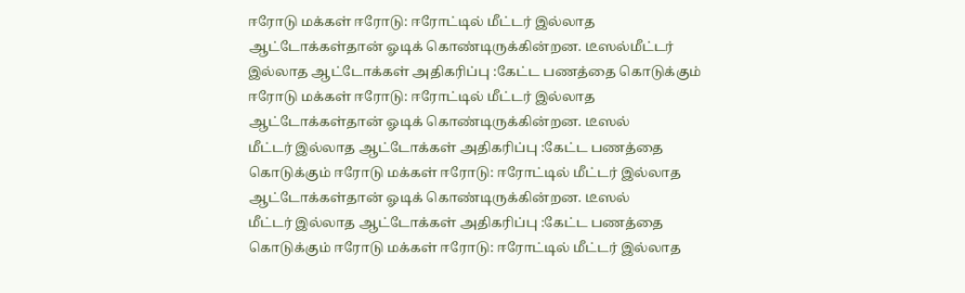ஈரோடு மக்கள் ஈரோடு: ஈரோட்டில் மீட்டர் இல்லாத ஆட்டோக்கள்தான் ஓடிக் கொண்டிருக்கின்றன. டீஸல்மீட்டர் இல்லாத ஆட்டோக்கள் அதிகரிப்பு :கேட்ட பணத்தை கொடுக்கும் ஈரோடு மக்கள் ஈரோடு: ஈரோட்டில் மீட்டர் இல்லாத ஆட்டோக்கள்தான் ஓடிக் கொண்டிருக்கின்றன. டீஸல்
மீட்டர் இல்லாத ஆட்டோக்கள் அதிகரிப்பு :கேட்ட பணத்தை கொடுக்கும் ஈரோடு மக்கள் ஈரோடு: ஈரோட்டில் மீட்டர் இல்லாத ஆட்டோக்கள்தான் ஓடிக் கொண்டிருக்கின்றன. டீஸல்
மீட்டர் இல்லாத ஆட்டோக்கள் அதிகரிப்பு :கேட்ட பணத்தை கொடுக்கும் ஈரோடு மக்கள் ஈரோடு: ஈரோட்டில் மீட்டர் இல்லாத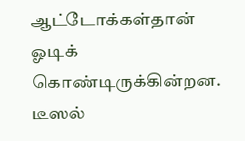ஆட்டோக்கள்தான் ஓடிக் கொண்டிருக்கின்றன. டீஸல்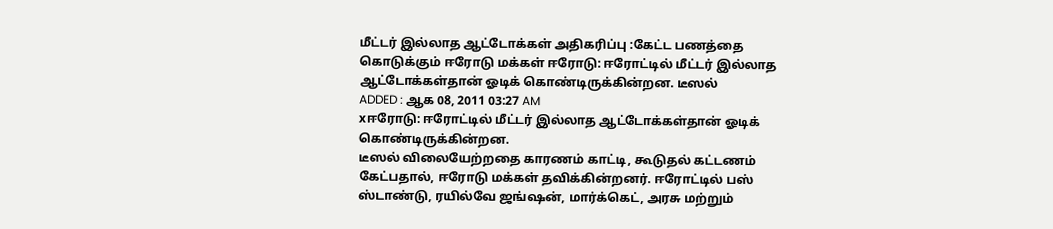மீட்டர் இல்லாத ஆட்டோக்கள் அதிகரிப்பு :கேட்ட பணத்தை கொடுக்கும் ஈரோடு மக்கள் ஈரோடு: ஈரோட்டில் மீட்டர் இல்லாத ஆட்டோக்கள்தான் ஓடிக் கொண்டிருக்கின்றன. டீஸல்
ADDED : ஆக 08, 2011 03:27 AM
xஈரோடு: ஈரோட்டில் மீட்டர் இல்லாத ஆட்டோக்கள்தான் ஓடிக் கொண்டிருக்கின்றன.
டீஸல் விலையேற்றதை காரணம் காட்டி, கூடுதல் கட்டணம் கேட்பதால், ஈரோடு மக்கள் தவிக்கின்றனர். ஈரோட்டில் பஸ் ஸ்டாண்டு, ரயில்வே ஜங்ஷன், மார்க்கெட், அரசு மற்றும்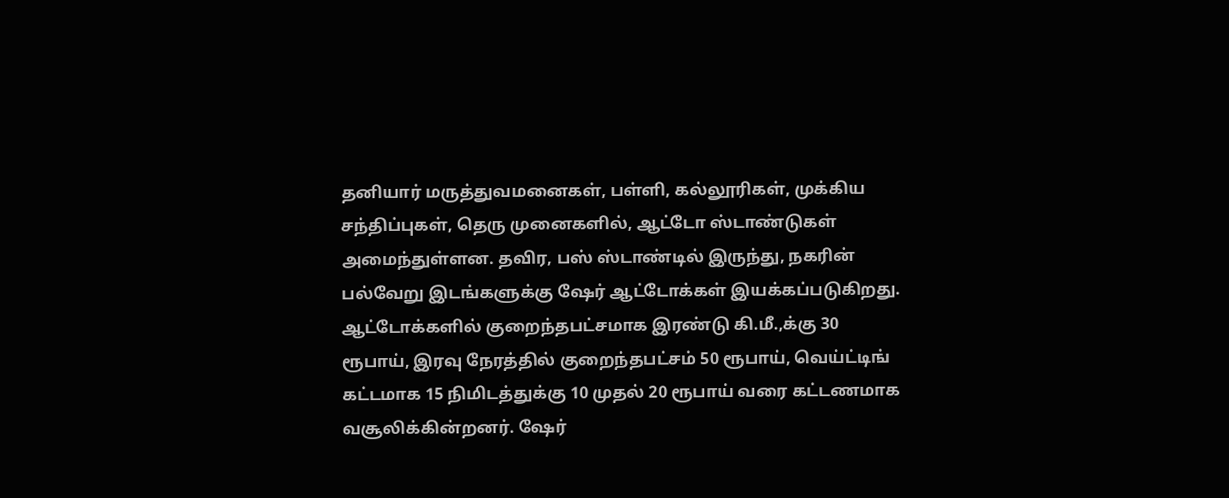தனியார் மருத்துவமனைகள், பள்ளி, கல்லூரிகள், முக்கிய சந்திப்புகள், தெரு முனைகளில், ஆட்டோ ஸ்டாண்டுகள் அமைந்துள்ளன. தவிர, பஸ் ஸ்டாண்டில் இருந்து, நகரின் பல்வேறு இடங்களுக்கு ஷேர் ஆட்டோக்கள் இயக்கப்படுகிறது. ஆட்டோக்களில் குறைந்தபட்சமாக இரண்டு கி.மீ.,க்கு 30 ரூபாய், இரவு நேரத்தில் குறைந்தபட்சம் 50 ரூபாய், வெய்ட்டிங் கட்டமாக 15 நிமிடத்துக்கு 10 முதல் 20 ரூபாய் வரை கட்டணமாக வசூலிக்கின்றனர். ஷேர்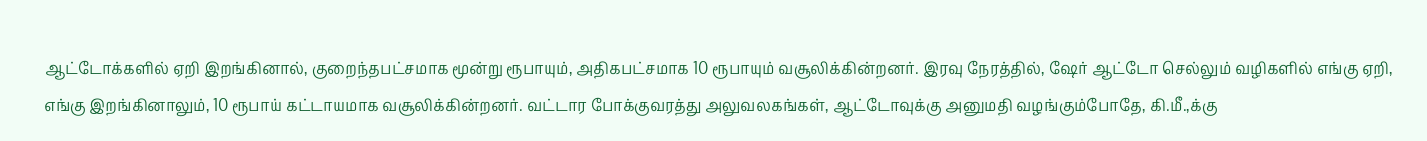ஆட்டோக்களில் ஏறி இறங்கினால், குறைந்தபட்சமாக மூன்று ரூபாயும், அதிகபட்சமாக 10 ரூபாயும் வசூலிக்கின்றனர். இரவு நேரத்தில், ஷேர் ஆட்டோ செல்லும் வழிகளில் எங்கு ஏறி, எங்கு இறங்கினாலும், 10 ரூபாய் கட்டாயமாக வசூலிக்கின்றனர். வட்டார போக்குவரத்து அலுவலகங்கள், ஆட்டோவுக்கு அனுமதி வழங்கும்போதே, கி.மீ.,க்கு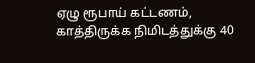ஏழு ரூபாய் கட்டணம், காத்திருக்க நிமிடத்துக்கு 40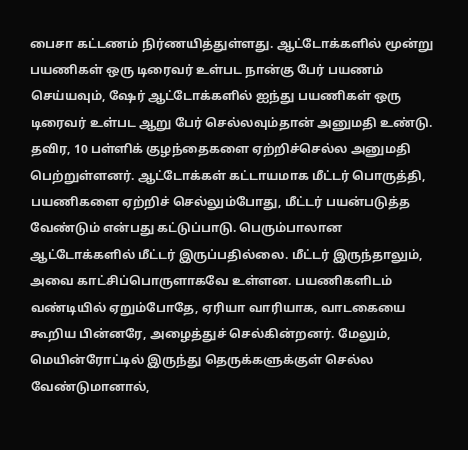பைசா கட்டணம் நிர்ணயித்துள்ளது. ஆட்டோக்களில் மூன்று பயணிகள் ஒரு டிரைவர் உள்பட நான்கு பேர் பயணம் செய்யவும், ஷேர் ஆட்டோக்களில் ஐந்து பயணிகள் ஒரு டிரைவர் உள்பட ஆறு பேர் செல்லவும்தான் அனுமதி உண்டு. தவிர, 10 பள்ளிக் குழந்தைகளை ஏற்றிச்செல்ல அனுமதி பெற்றுள்ளனர். ஆட்டோக்கள் கட்டாயமாக மீட்டர் பொருத்தி, பயணிகளை ஏற்றிச் செல்லும்போது, மீட்டர் பயன்படுத்த வேண்டும் என்பது கட்டுப்பாடு. பெரும்பாலான ஆட்டோக்களில் மீட்டர் இருப்பதில்லை. மீட்டர் இருந்தாலும், அவை காட்சிப்பொருளாகவே உள்ளன. பயணிகளிடம் வண்டியில் ஏறும்போதே, ஏரியா வாரியாக, வாடகையை கூறிய பின்னரே, அழைத்துச் செல்கின்றனர். மேலும், மெயின்ரோட்டில் இருந்து தெருக்களுக்குள் செல்ல வேண்டுமானால்,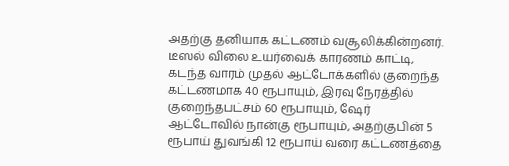அதற்கு தனியாக கட்டணம் வசூலிக்கின்றனர். டீஸல் விலை உயர்வைக் காரணம் காட்டி, கடந்த வாரம் முதல் ஆட்டோக்களில் குறைந்த கட்டணமாக 40 ரூபாயும், இரவு நேரத்தில் குறைந்தபட்சம் 60 ரூபாயும், ஷேர் ஆட்டோவில் நான்கு ரூபாயும், அதற்குபின் 5 ரூபாய் துவங்கி 12 ரூபாய் வரை கட்டணத்தை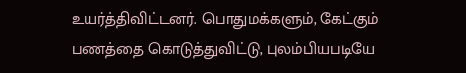உயர்த்திவிட்டனர். பொதுமக்களும், கேட்கும் பணத்தை கொடுத்துவிட்டு, புலம்பியபடியே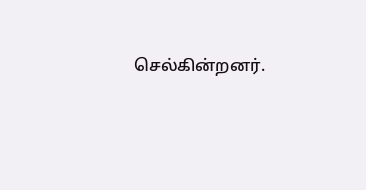செல்கின்றனர்.